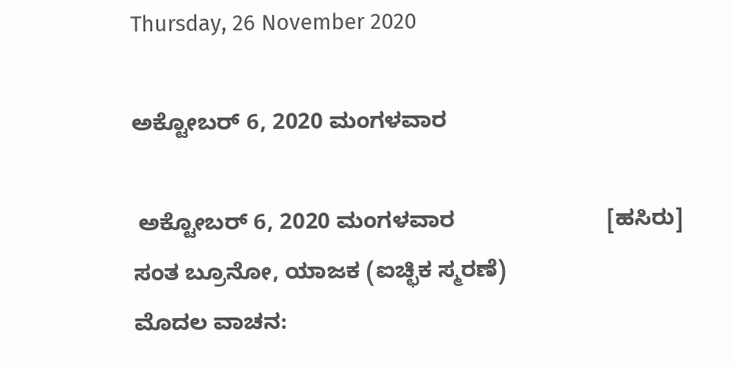Thursday, 26 November 2020

ಅಕ್ಟೋಬರ್ 6, 2020 ಮಂಗಳವಾರ

 ಅಕ್ಟೋಬರ್ 6, 2020 ಮಂಗಳವಾರ                        [ಹಸಿರು]
ಸಂತ ಬ್ರೂನೋ, ಯಾಜಕ (ಐಚ್ಛಿಕ ಸ್ಮರಣೆ)
ಮೊದಲ ವಾಚನ: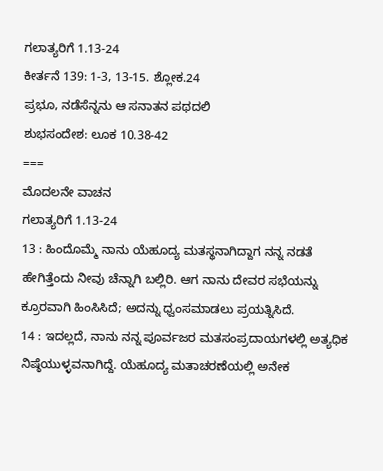ಗಲಾತ್ಯರಿಗೆ 1.13-24
ಕೀರ್ತನೆ 139: 1-3, 13-15. ಶ್ಲೋಕ.24
ಪ್ರಭೂ, ನಡೆಸೆನ್ನನು ಆ ಸನಾತನ ಪಥದಲಿ
ಶುಭಸಂದೇಶ: ಲೂಕ 10.38-42
===
ಮೊದಲನೇ ವಾಚನ
ಗಲಾತ್ಯರಿಗೆ 1.13-24
13 : ಹಿಂದೊಮ್ಮೆ ನಾನು ಯೆಹೂದ್ಯ ಮತಸ್ಥನಾಗಿದ್ದಾಗ ನನ್ನ ನಡತೆ ಹೇಗಿತ್ತೆಂದು ನೀವು ಚೆನ್ನಾಗಿ ಬಲ್ಲಿರಿ. ಆಗ ನಾನು ದೇವರ ಸಭೆಯನ್ನು ಕ್ರೂರವಾಗಿ ಹಿಂಸಿಸಿದೆ; ಅದನ್ನು ಧ್ವಂಸಮಾಡಲು ಪ್ರಯತ್ನಿಸಿದೆ.
14 : ಇದಲ್ಲದೆ, ನಾನು ನನ್ನ ಪೂರ್ವಜರ ಮತಸಂಪ್ರದಾಯಗಳಲ್ಲಿ ಅತ್ಯಧಿಕ ನಿಷ್ಠೆಯುಳ್ಳವನಾಗಿದ್ದೆ. ಯೆಹೂದ್ಯ ಮತಾಚರಣೆಯಲ್ಲಿ ಅನೇಕ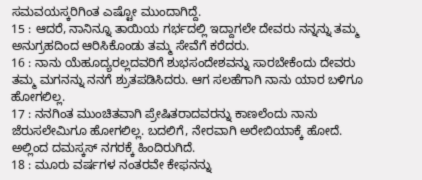ಸಮವಯಸ್ಕರಿಗಿಂತ ಎಷ್ಟೋ ಮುಂದಾಗಿದ್ದೆ.
15 : ಆದರೆ, ನಾನಿನ್ನೂ ತಾಯಿಯ ಗರ್ಭದಲ್ಲಿ ಇದ್ದಾಗಲೇ ದೇವರು ನನ್ನನ್ನು ತಮ್ಮ ಅನುಗ್ರಹದಿಂದ ಆರಿಸಿಕೊಂಡು ತಮ್ಮ ಸೇವೆಗೆ ಕರೆದರು.
16 : ನಾನು ಯೆಹೂದ್ಯರಲ್ಲದವರಿಗೆ ಶುಭಸಂದೇಶವನ್ನು ಸಾರಬೇಕೆಂದು ದೇವರು ತಮ್ಮ ಮಗನನ್ನು ನನಗೆ ಶ್ರುತಪಡಿಸಿದರು. ಆಗ ಸಲಹೆಗಾಗಿ ನಾನು ಯಾರ ಬಳಿಗೂ ಹೋಗಲಿಲ್ಲ.
17 : ನನಗಿಂತ ಮುಂಚಿತವಾಗಿ ಪ್ರೇಷಿತರಾದವರನ್ನು ಕಾಣಲೆಂದು ನಾನು ಜೆರುಸಲೇಮಿಗೂ ಹೋಗಲಿಲ್ಲ. ಬದಲಿಗೆ, ನೇರವಾಗಿ ಅರೇಬಿಯಾಕ್ಕೆ ಹೋದೆ. ಅಲ್ಲಿಂದ ದಮಸ್ಕಸ್ ನಗರಕ್ಕೆ ಹಿಂದಿರುಗಿದೆ.
18 : ಮೂರು ವರ್ಷಗಳ ನಂತರವೇ ಕೇಫನನ್ನು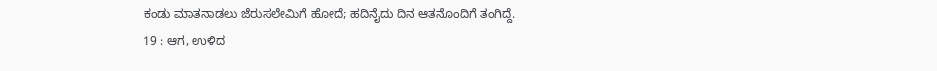ಕಂಡು ಮಾತನಾಡಲು ಜೆರುಸಲೇಮಿಗೆ ಹೋದೆ; ಹದಿನೈದು ದಿನ ಆತನೊಂದಿಗೆ ತಂಗಿದ್ದೆ.
19 : ಆಗ, ಉಳಿದ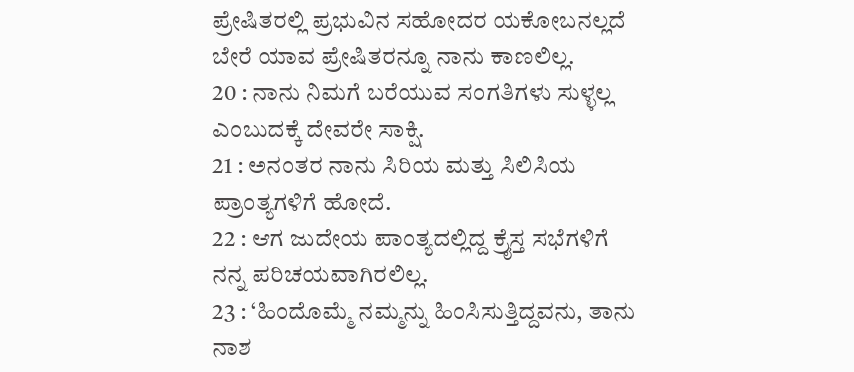ಪ್ರೇಷಿತರಲ್ಲಿ ಪ್ರಭುವಿನ ಸಹೋದರ ಯಕೋಬನಲ್ಲದೆ ಬೇರೆ ಯಾವ ಪ್ರೇಷಿತರನ್ನೂ ನಾನು ಕಾಣಲಿಲ್ಲ.
20 : ನಾನು ನಿಮಗೆ ಬರೆಯುವ ಸಂಗತಿಗಳು ಸುಳ್ಳಲ್ಲ ಎಂಬುದಕ್ಕೆ ದೇವರೇ ಸಾಕ್ಷಿ.
21 : ಅನಂತರ ನಾನು ಸಿರಿಯ ಮತ್ತು ಸಿಲಿಸಿಯ ಪ್ರಾಂತ್ಯಗಳಿಗೆ ಹೋದೆ.
22 : ಆಗ ಜುದೇಯ ಪಾಂತ್ಯದಲ್ಲಿದ್ದ ಕ್ರೈಸ್ತ ಸಭೆಗಳಿಗೆ ನನ್ನ ಪರಿಚಯವಾಗಿರಲಿಲ್ಲ.
23 : ‘ಹಿಂದೊಮ್ಮೆ ನಮ್ಮನ್ನು ಹಿಂಸಿಸುತ್ತಿದ್ದವನು, ತಾನು ನಾಶ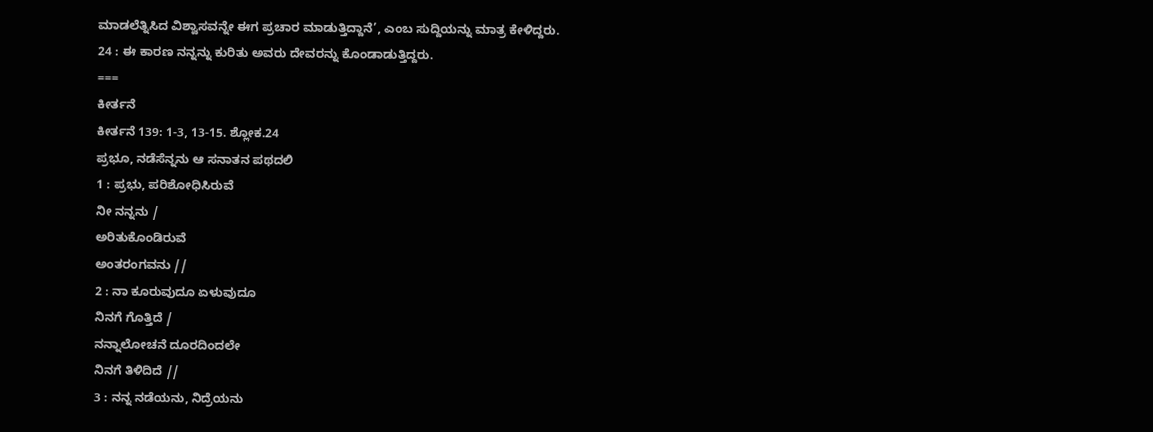ಮಾಡಲೆತ್ನಿಸಿದ ವಿಶ್ವಾಸವನ್ನೇ ಈಗ ಪ್ರಚಾರ ಮಾಡುತ್ತಿದ್ದಾನೆ’, ಎಂಬ ಸುದ್ದಿಯನ್ನು ಮಾತ್ರ ಕೇಳಿದ್ದರು.
24 : ಈ ಕಾರಣ ನನ್ನನ್ನು ಕುರಿತು ಅವರು ದೇವರನ್ನು ಕೊಂಡಾಡುತ್ತಿದ್ದರು.
===
ಕೀರ್ತನೆ
ಕೀರ್ತನೆ 139: 1-3, 13-15. ಶ್ಲೋಕ.24
ಪ್ರಭೂ, ನಡೆಸೆನ್ನನು ಆ ಸನಾತನ ಪಥದಲಿ
1 : ಪ್ರಭು, ಪರಿಶೋಧಿಸಿರುವೆ
ನೀ ನನ್ನನು /
ಅರಿತುಕೊಂಡಿರುವೆ
ಅಂತರಂಗವನು //
2 : ನಾ ಕೂರುವುದೂ ಏಳುವುದೂ
ನಿನಗೆ ಗೊತ್ತಿದೆ /
ನನ್ನಾಲೋಚನೆ ದೂರದಿಂದಲೇ
ನಿನಗೆ ತಿಳಿದಿದೆ //
3 : ನನ್ನ ನಡೆಯನು, ನಿದ್ರೆಯನು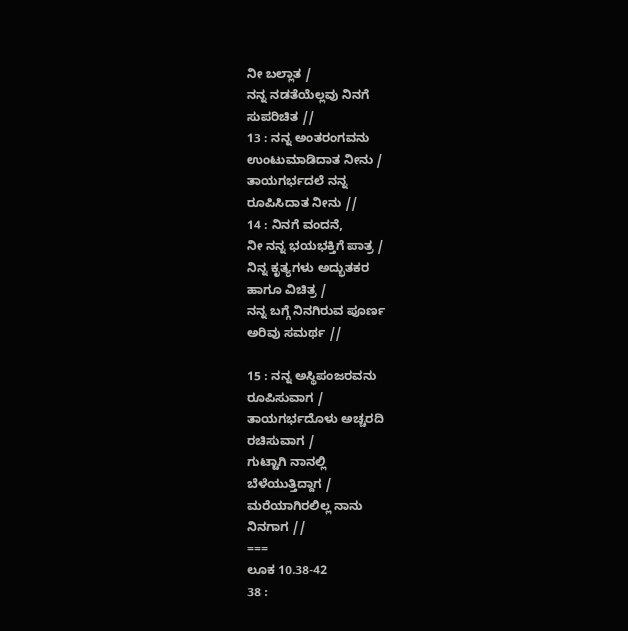ನೀ ಬಲ್ಲಾತ /
ನನ್ನ ನಡತೆಯೆಲ್ಲವು ನಿನಗೆ
ಸುಪರಿಚಿತ //
13 : ನನ್ನ ಅಂತರಂಗವನು
ಉಂಟುಮಾಡಿದಾತ ನೀನು /
ತಾಯಗರ್ಭದಲೆ ನನ್ನ
ರೂಪಿಸಿದಾತ ನೀನು //
14 : ನಿನಗೆ ವಂದನೆ,
ನೀ ನನ್ನ ಭಯಭಕ್ತಿಗೆ ಪಾತ್ರ /
ನಿನ್ನ ಕೃತ್ಯಗಳು ಅದ್ಭುತಕರ
ಹಾಗೂ ವಿಚಿತ್ರ /
ನನ್ನ ಬಗ್ಗೆ ನಿನಗಿರುವ ಪೂರ್ಣ
ಅರಿವು ಸಮರ್ಥ //

15 : ನನ್ನ ಅಸ್ಥಿಪಂಜರವನು
ರೂಪಿಸುವಾಗ /
ತಾಯಗರ್ಭದೊಳು ಅಚ್ಚರದಿ
ರಚಿಸುವಾಗ /
ಗುಟ್ಟಾಗಿ ನಾನಲ್ಲಿ
ಬೆಳೆಯುತ್ತಿದ್ದಾಗ /
ಮರೆಯಾಗಿರಲಿಲ್ಲ ನಾನು
ನಿನಗಾಗ //
===
ಲೂಕ 10.38-42
38 :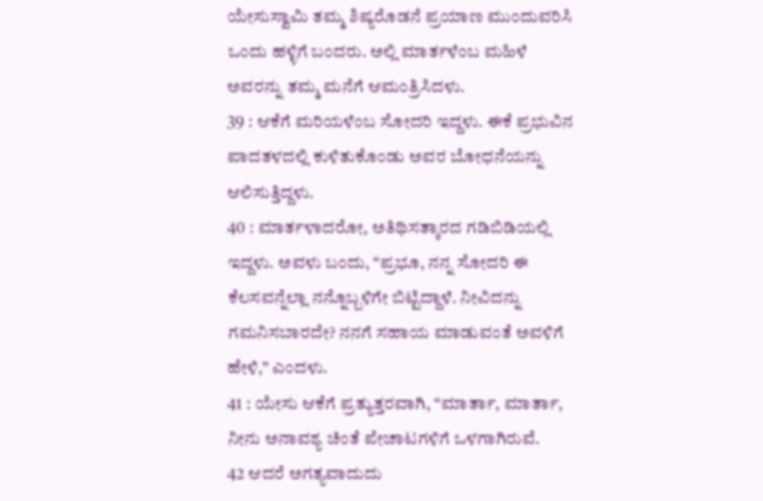ಯೇಸುಸ್ವಾಮಿ ತಮ್ಮ ಶಿಷ್ಯರೊಡನೆ ಪ್ರಯಾಣ ಮುಂದುವರಿಸಿ ಒಂದು ಹಳ್ಳಿಗೆ ಬಂದರು. ಅಲ್ಲಿ ಮಾರ್ತಳೆಂಬ ಮಹಿಳೆ ಅವರನ್ನು ತಮ್ಮ ಮನೆಗೆ ಆಮಂತ್ರಿಸಿದಳು.
39 : ಆಕೆಗೆ ಮರಿಯಳೆಂಬ ಸೋದರಿ ಇದ್ದಳು. ಈಕೆ ಪ್ರಭುವಿನ ಪಾದತಳದಲ್ಲಿ ಕುಳಿತುಕೊಂಡು ಅವರ ಬೋಧನೆಯನ್ನು ಆಲಿಸುತ್ತಿದ್ದಳು.
40 : ಮಾರ್ತಳಾದರೋ, ಅತಿಥಿಸತ್ಕಾರದ ಗಡಿಬಿಡಿಯಲ್ಲಿ ಇದ್ದಳು. ಅವಳು ಬಂದು, “ಪ್ರಭೂ, ನನ್ನ ಸೋದರಿ ಈ ಕೆಲಸವನ್ನೆಲ್ಲಾ ನನ್ನೊಬ್ಬಳಿಗೇ ಬಿಟ್ಟಿದ್ದಾಳೆ. ನೀವಿದನ್ನು ಗಮನಿಸಬಾರದೇ? ನನಗೆ ಸಹಾಯ ಮಾಡುವಂತೆ ಅವಳಿಗೆ ಹೇಳಿ,” ಎಂದಳು.
41 : ಯೇಸು ಆಕೆಗೆ ಪ್ರತ್ಯುತ್ತರವಾಗಿ, “ಮಾರ್ತಾ, ಮಾರ್ತಾ, ನೀನು ಅನಾವಶ್ಯ ಚಿಂತೆ ಪೇಚಾಟಗಳಿಗೆ ಒಳಗಾಗಿರುವೆ.
42 ಆದರೆ ಅಗತ್ಯವಾದುದು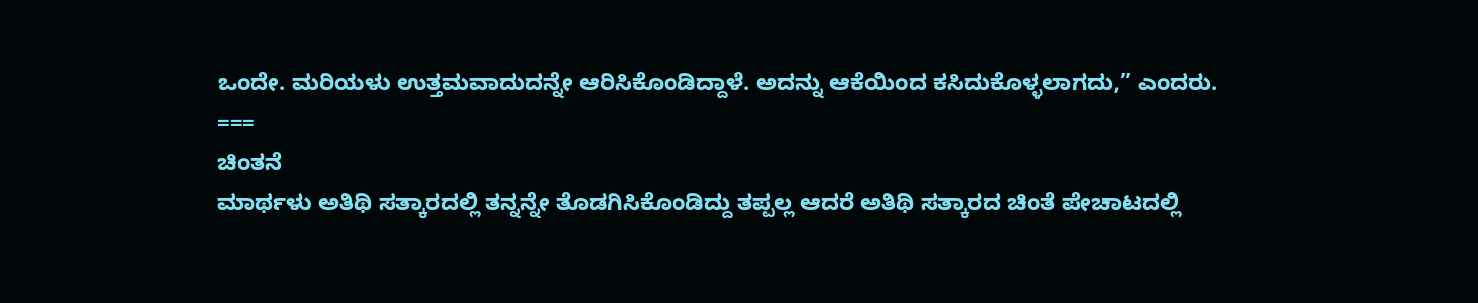ಒಂದೇ. ಮರಿಯಳು ಉತ್ತಮವಾದುದನ್ನೇ ಆರಿಸಿಕೊಂಡಿದ್ದಾಳೆ. ಅದನ್ನು ಆಕೆಯಿಂದ ಕಸಿದುಕೊಳ್ಳಲಾಗದು,” ಎಂದರು.
===
ಚಿಂತನೆ
ಮಾರ್ಥಳು ಅತಿಥಿ ಸತ್ಕಾರದಲ್ಲಿ ತನ್ನನ್ನೇ ತೊಡಗಿಸಿಕೊಂಡಿದ್ದು ತಪ್ಪಲ್ಲ ಆದರೆ ಅತಿಥಿ ಸತ್ಕಾರದ ಚಿಂತೆ ಪೇಚಾಟದಲ್ಲಿ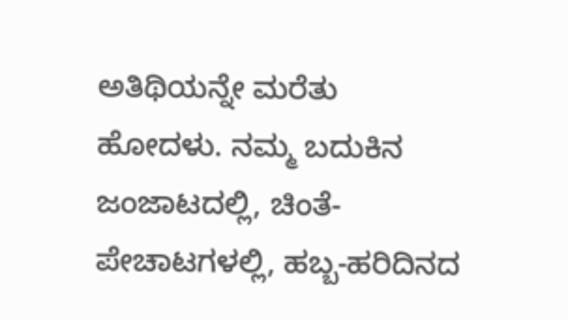ಅತಿಥಿಯನ್ನೇ ಮರೆತು ಹೋದಳು. ನಮ್ಮ ಬದುಕಿನ ಜಂಜಾಟದಲ್ಲಿ, ಚಿಂತೆ-ಪೇಚಾಟಗಳಲ್ಲಿ, ಹಬ್ಬ-ಹರಿದಿನದ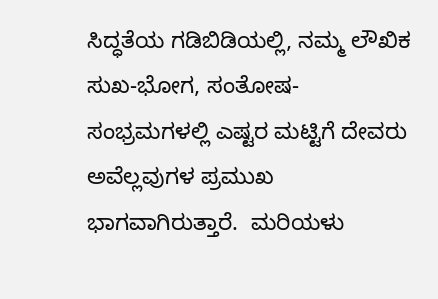ಸಿದ್ಧತೆಯ ಗಡಿಬಿಡಿಯಲ್ಲಿ, ನಮ್ಮ ಲೌಖಿಕ ಸುಖ-ಭೋಗ, ಸಂತೋಷ-ಸಂಭ್ರಮಗಳಲ್ಲಿ ಎಷ್ಟರ ಮಟ್ಟಿಗೆ ದೇವರು ಅವೆಲ್ಲವುಗಳ ಪ್ರಮುಖ ಭಾಗವಾಗಿರುತ್ತಾರೆ.  ಮರಿಯಳು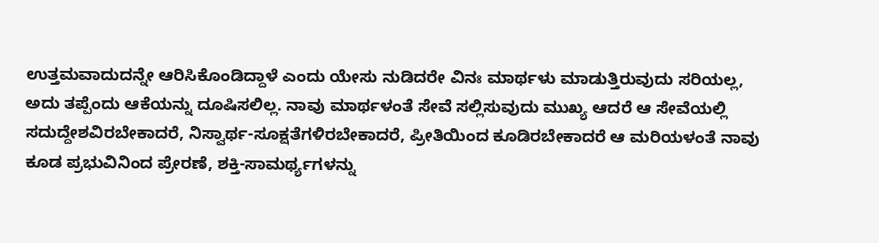ಉತ್ತಮವಾದುದನ್ನೇ ಆರಿಸಿಕೊಂಡಿದ್ದಾಳೆ ಎಂದು ಯೇಸು ನುಡಿದರೇ ವಿನಃ ಮಾರ್ಥಳು ಮಾಡುತ್ತಿರುವುದು ಸರಿಯಲ್ಲ, ಅದು ತಪ್ಪೆಂದು ಆಕೆಯನ್ನು ದೂಷಿಸಲಿಲ್ಲ. ನಾವು ಮಾರ್ಥಳಂತೆ ಸೇವೆ ಸಲ್ಲಿಸುವುದು ಮುಖ್ಯ ಆದರೆ ಆ ಸೇವೆಯಲ್ಲಿ ಸದುದ್ದೇಶವಿರಬೇಕಾದರೆ, ನಿಸ್ವಾರ್ಥ-ಸೂಕ್ಷತೆಗಳಿರಬೇಕಾದರೆ, ಪ್ರೀತಿಯಿಂದ ಕೂಡಿರಬೇಕಾದರೆ ಆ ಮರಿಯಳಂತೆ ನಾವು ಕೂಡ ಪ್ರಭುವಿನಿಂದ ಪ್ರೇರಣೆ, ಶಕ್ತಿ-ಸಾಮರ್ಥ್ಯಗಳನ್ನು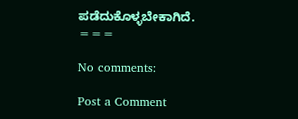ಪಡೆದುಕೊಳ್ಳಬೇಕಾಗಿದೆ.
===

No comments:

Post a Comment